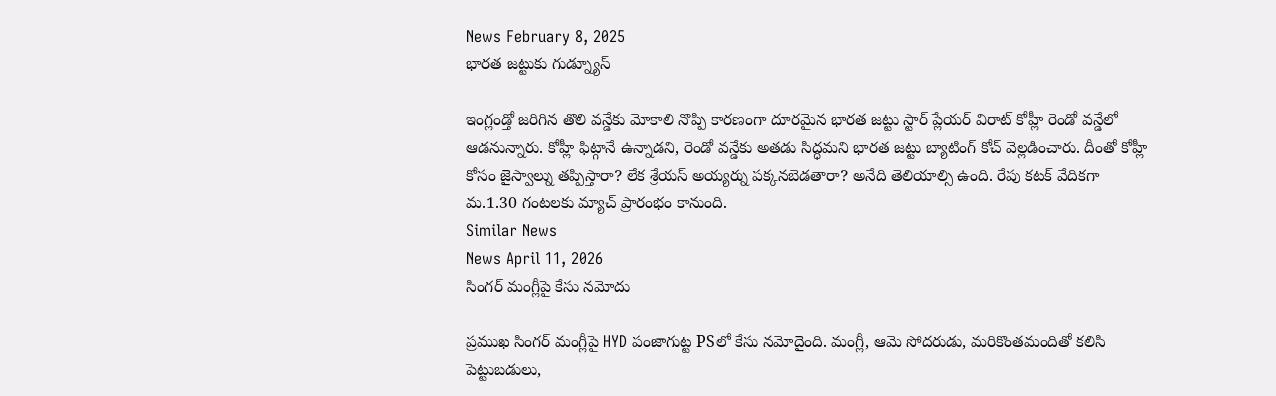News February 8, 2025
భారత జట్టుకు గుడ్న్యూస్

ఇంగ్లండ్తో జరిగిన తొలి వన్డేకు మోకాలి నొప్పి కారణంగా దూరమైన భారత జట్టు స్టార్ ప్లేయర్ విరాట్ కోహ్లీ రెండో వన్డేలో ఆడనున్నారు. కోహ్లీ ఫిట్గానే ఉన్నాడని, రెండో వన్డేకు అతడు సిద్ధమని భారత జట్టు బ్యాటింగ్ కోచ్ వెల్లడించారు. దీంతో కోహ్లీ కోసం జైస్వాల్ను తప్పిస్తారా? లేక శ్రేయస్ అయ్యర్ను పక్కనబెడతారా? అనేది తెలియాల్సి ఉంది. రేపు కటక్ వేదికగా మ.1.30 గంటలకు మ్యాచ్ ప్రారంభం కానుంది.
Similar News
News April 11, 2026
సింగర్ మంగ్లీపై కేసు నమోదు

ప్రముఖ సింగర్ మంగ్లీపై HYD పంజాగుట్ట PSలో కేసు నమోదైంది. మంగ్లీ, ఆమె సోదరుడు, మరికొంతమందితో కలిసి పెట్టుబడులు,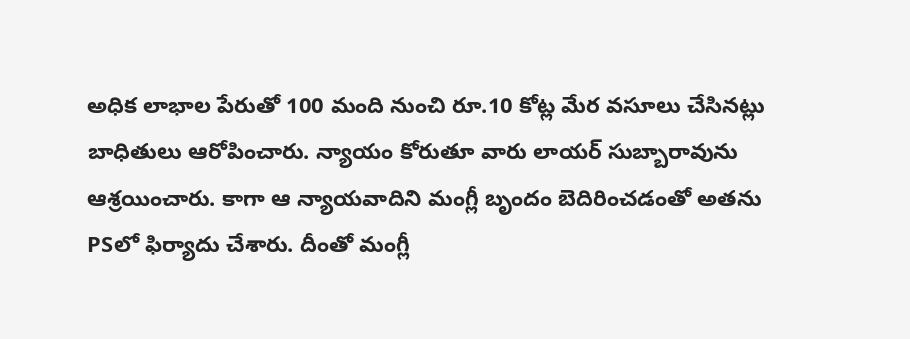అధిక లాభాల పేరుతో 100 మంది నుంచి రూ.10 కోట్ల మేర వసూలు చేసినట్లు బాధితులు ఆరోపించారు. న్యాయం కోరుతూ వారు లాయర్ సుబ్బారావును ఆశ్రయించారు. కాగా ఆ న్యాయవాదిని మంగ్లీ బృందం బెదిరించడంతో అతను PSలో ఫిర్యాదు చేశారు. దీంతో మంగ్లీ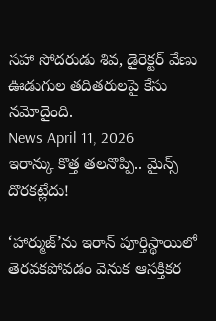సహా సోదరుడు శివ, డైరెక్టర్ వేణు ఊడుగుల తదితరులపై కేసు నమోదైంది.
News April 11, 2026
ఇరాన్కు కొత్త తలనొప్పి.. మైన్స్ దొరకట్లేదు!

‘హార్ముజ్’ను ఇరాన్ పూర్తిస్థాయిలో తెరవకపోవడం వెనుక ఆసక్తికర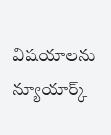విషయాలను న్యూయార్క్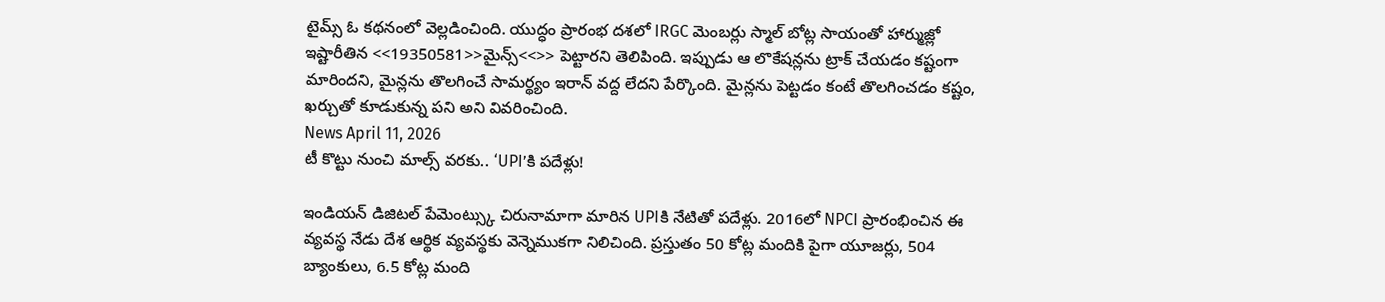టైమ్స్ ఓ కథనంలో వెల్లడించింది. యుద్ధం ప్రారంభ దశలో IRGC మెంబర్లు స్మాల్ బోట్ల సాయంతో హార్ముజ్లో ఇష్టారీతిన <<19350581>>మైన్స్<<>> పెట్టారని తెలిపింది. ఇప్పుడు ఆ లొకేషన్లను ట్రాక్ చేయడం కష్టంగా మారిందని, మైన్లను తొలగించే సామర్థ్యం ఇరాన్ వద్ద లేదని పేర్కొంది. మైన్లను పెట్టడం కంటే తొలగించడం కష్టం, ఖర్చుతో కూడుకున్న పని అని వివరించింది.
News April 11, 2026
టీ కొట్టు నుంచి మాల్స్ వరకు.. ‘UPI’కి పదేళ్లు!

ఇండియన్ డిజిటల్ పేమెంట్స్కు చిరునామాగా మారిన UPIకి నేటితో పదేళ్లు. 2016లో NPCI ప్రారంభించిన ఈ వ్యవస్థ నేడు దేశ ఆర్థిక వ్యవస్థకు వెన్నెముకగా నిలిచింది. ప్రస్తుతం 50 కోట్ల మందికి పైగా యూజర్లు, 504 బ్యాంకులు, 6.5 కోట్ల మంది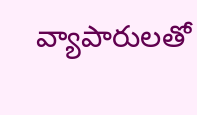వ్యాపారులతో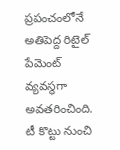ప్రపంచంలోనే అతిపెద్ద రిటైల్ పేమెంట్ వ్యవస్థగా అవతరించింది. టీ కొట్టు నుంచి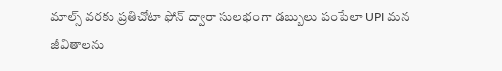మాల్స్ వరకు ప్రతిచోటా ఫోన్ ద్వారా సులభంగా డబ్బులు పంపేలా UPI మన జీవితాలను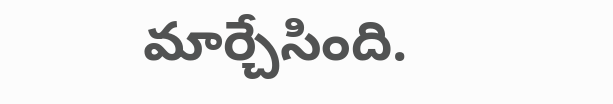మార్చేసింది.